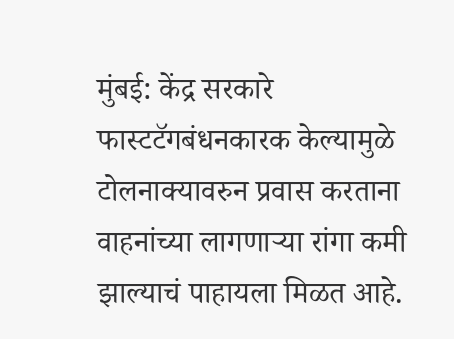मुंबई: केंद्र सरकारे फास्टटॅगबंधनकारक केल्यामुळे टोलनाक्यावरुन प्रवास करताना वाहनांच्या लागणाऱ्या रांगा कमी झाल्याचं पाहायला मिळत आहे.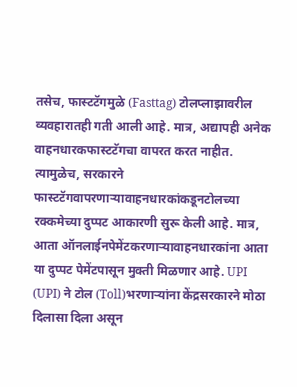तसेच, फास्टटॅगमुळे (Fasttag) टोलप्लाझावरील व्यवहारातही गती आली आहे. मात्र, अद्यापही अनेक वाहनधारकफास्टटॅगचा वापरत करत नाहीत. त्यामुळेच, सरकारने फास्टटॅगवापरणाऱ्यावाहनधारकांकडूनटोलच्या रक्कमेच्या दुप्पट आकारणी सुरू केली आहे. मात्र, आता ऑनलाईनपेमेंटकरणाऱ्यावाहनधारकांना आता या दुप्पट पेमेंटपासून मुक्ती मिळणार आहे. UPI (UPI) ने टोल (Toll)भरणाऱ्यांना केंद्रसरकारने मोठा दिलासा दिला असून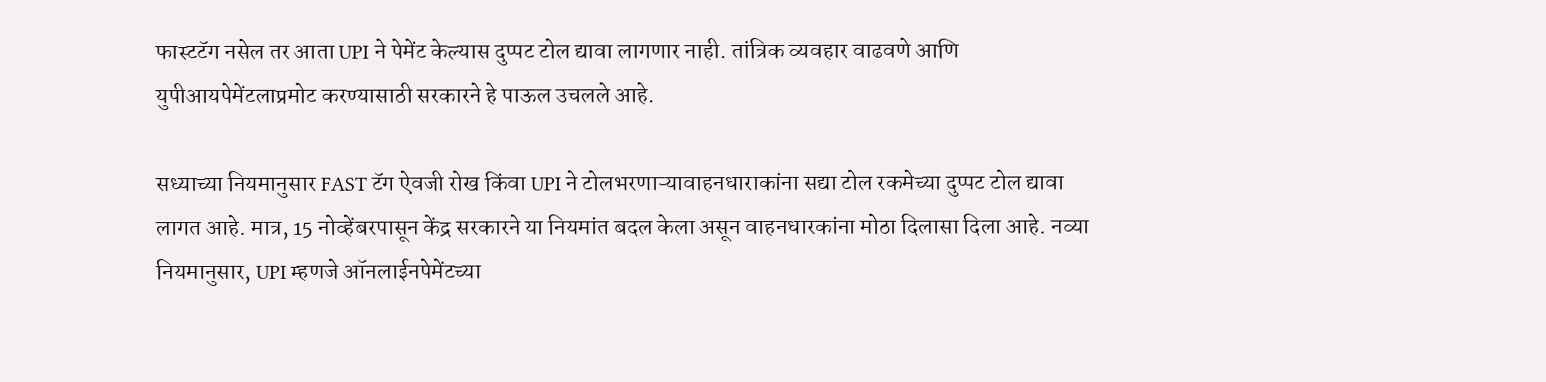फास्टटॅग नसेल तर आता UPI ने पेमेंट केल्यास दुप्पट टोल द्यावा लागणार नाही. तांत्रिक व्यवहार वाढवणे आणि युपीआयपेमेंटलाप्रमोट करण्यासाठी सरकारने हे पाऊल उचलले आहे.

सध्याच्या नियमानुसार FAST टॅग ऐवजी रोख किंवा UPI ने टोलभरणाऱ्यावाहनधाराकांना सद्या टोल रकमेच्या दुप्पट टोल द्यावा लागत आहे. मात्र, 15 नोव्हेंबरपासून केंद्र सरकारने या नियमांत बदल केला असून वाहनधारकांना मोठा दिलासा दिला आहे. नव्या नियमानुसार, UPI म्हणजे ऑनलाईनपेमेंटच्या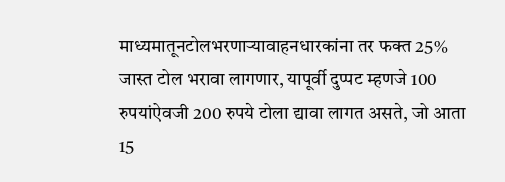माध्यमातूनटोलभरणाऱ्यावाहनधारकांना तर फक्त 25% जास्त टोल भरावा लागणार, यापूर्वी दुप्पट म्हणजे 100 रुपयांऐवजी 200 रुपये टोला द्यावा लागत असते, जो आता 15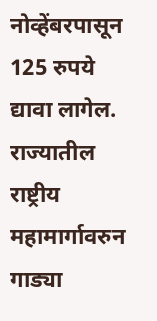नोव्हेंबरपासून 125 रुपये द्यावा लागेल. राज्यातील राष्ट्रीय महामार्गावरुन गाड्या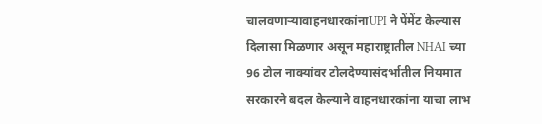चालवणाऱ्यावाहनधारकांनाUPI ने पेंमेंट केल्यास दिलासा मिळणार असून महाराष्ट्रातील NHAI च्या 96 टोल नाक्यांवर टोलदेण्यासंदर्भातील नियमात सरकारने बदल केल्याने वाहनधारकांना याचा लाभ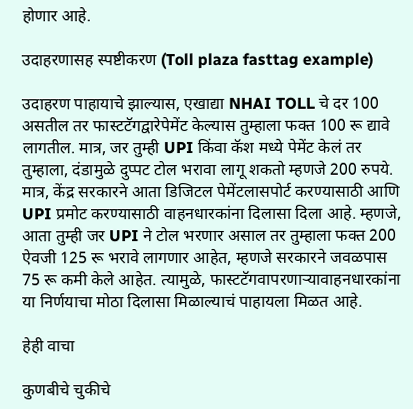होणार आहे.

उदाहरणासह स्पष्टीकरण (Toll plaza fasttag example)

उदाहरण पाहायाचे झाल्यास, एखाद्या NHAI TOLL चे दर 100 असतील तर फास्टटॅगद्वारेपेमेंट केल्यास तुम्हाला फक्त 100 रू द्यावे लागतील. मात्र, जर तुम्ही UPI किंवा कॅश मध्ये पेमेंट केलं तर तुम्हाला, दंडामुळे दुप्पट टोल भरावा लागू शकतो म्हणजे 200 रुपये. मात्र, केंद्र सरकारने आता डिजिटल पेमेंटलासपोर्ट करण्यासाठी आणि UPI प्रमोट करण्यासाठी वाहनधारकांना दिलासा दिला आहे. म्हणजे, आता तुम्ही जर UPI ने टोल भरणार असाल तर तुम्हाला फक्त 200 ऐवजी 125 रू भरावे लागणार आहेत, म्हणजे सरकारने जवळपास 75 रू कमी केले आहेत. त्यामुळे, फास्टटॅगवापरणाऱ्यावाहनधारकांना या निर्णयाचा मोठा दिलासा मिळाल्याचं पाहायला मिळत आहे.

हेही वाचा

कुणबीचे चुकीचे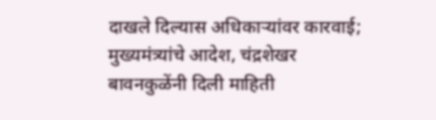दाखले दिल्यास अधिकाऱ्यांवर कारवाई; मुख्यमंत्र्यांचे आदेश, चंद्रशेखर बावनकुळेंनी दिली माहिती